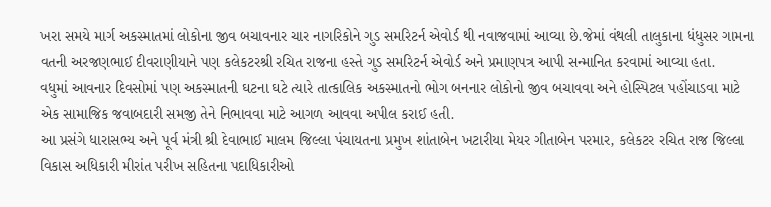ખરા સમયે માર્ગ અકસ્માતમાં લોકોના જીવ બચાવનાર ચાર નાગરિકોને ગુડ સમરિટર્ન એવોર્ડ થી નવાજવામાં આવ્યા છે.જેમાં વંથલી તાલુકાના ધંધુસર ગામના વતની અરજણભાઈ દીવરાણીયાને પણ કલેકટરશ્રી રચિત રાજના હસ્તે ગુડ સમરિટર્ન એવોર્ડ અને પ્રમાણપત્ર આપી સન્માનિત કરવામાં આવ્યા હતા.
વધુમાં આવનાર દિવસોમાં પણ અકસ્માતની ઘટના ઘટે ત્યારે તાત્કાલિક અકસ્માતનો ભોગ બનનાર લોકોનો જીવ બચાવવા અને હોસ્પિટલ પહોંચાડવા માટે એક સામાજિક જવાબદારી સમજી તેને નિભાવવા માટે આગળ આવવા અપીલ કરાઈ હતી.
આ પ્રસંગે ધારાસભ્ય અને પૂર્વ મંત્રી શ્રી દેવાભાઈ માલમ જિલ્લા પંચાયતના પ્રમુખ શાંતાબેન ખટારીયા મેયર ગીતાબેન પરમાર, કલેકટર રચિત રાજ જિલ્લા વિકાસ અધિકારી મીરાંત પરીખ સહિતના પદાધિકારીઓ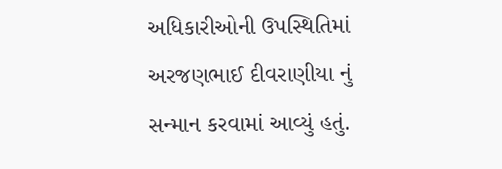અધિકારીઓની ઉપસ્થિતિમાં અરજણભાઈ દીવરાણીયા નું સન્માન કરવામાં આવ્યું હતું.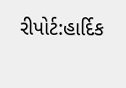રીપોર્ટ:હાર્દિક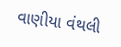વાણીયા વંથલી